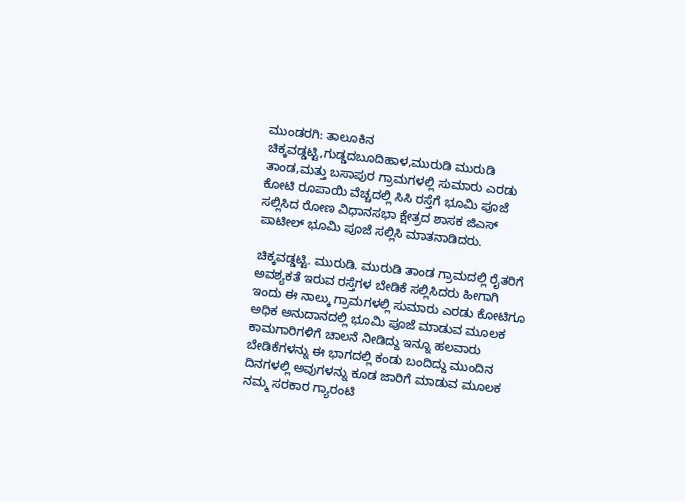ಮುಂಡರಗಿ: ತಾಲೂಕಿನ ಚಿಕ್ಕವಡ್ಡಟ್ಟಿ,ಗುಡ್ಡದಬೂದಿಹಾಳ,ಮುರುಡಿ ಮುರುಡಿ ತಾಂಡ,ಮತ್ತು ಬಸಾಪುರ ಗ್ರಾಮಗಳಲ್ಲಿ ಸುಮಾರು ಎರಡು ಕೋಟಿ ರೂಪಾಯಿ ವೆಚ್ಚದಲ್ಲಿ ಸಿಸಿ ರಸ್ತೆಗೆ ಭೂಮಿ ಪೂಜೆ ಸಲ್ಲಿಸಿದ ರೋಣ ವಿಧಾನಸಭಾ ಕ್ಷೇತ್ರದ ಶಾಸಕ ಜಿಎಸ್ ಪಾಟೀಲ್ ಭೂಮಿ ಪೂಜೆ ಸಲ್ಲಿಸಿ ಮಾತನಾಡಿದರು.

ಚಿಕ್ಕವಡ್ಡಟ್ಟಿ. ಮುರುಡಿ. ಮುರುಡಿ ತಾಂಡ ಗ್ರಾಮದಲ್ಲಿ ರೈತರಿಗೆ ಅವಶ್ಯಕತೆ ಇರುವ ರಸ್ತೆಗಳ ಬೇಡಿಕೆ ಸಲ್ಲಿಸಿದರು ಹೀಗಾಗಿ ಇಂದು ಈ ನಾಲ್ಕು ಗ್ರಾಮಗಳಲ್ಲಿ ಸುಮಾರು ಎರಡು ಕೋಟಿಗೂ ಅಧಿಕ ಅನುದಾನದಲ್ಲಿ ಭೂಮಿ ಪೂಜೆ ಮಾಡುವ ಮೂಲಕ ಕಾಮಗಾರಿಗಳಿಗೆ ಚಾಲನೆ ನೀಡಿದ್ದು ಇನ್ನೂ ಹಲವಾರು ಬೇಡಿಕೆಗಳನ್ನು ಈ ಭಾಗದಲ್ಲಿ ಕಂಡು ಬಂದಿದ್ದು ಮುಂದಿನ ದಿನಗಳಲ್ಲಿ ಅವುಗಳನ್ನು ಕೂಡ ಜಾರಿಗೆ ಮಾಡುವ ಮೂಲಕ ನಮ್ಮ ಸರಕಾರ ಗ್ಯಾರಂಟಿ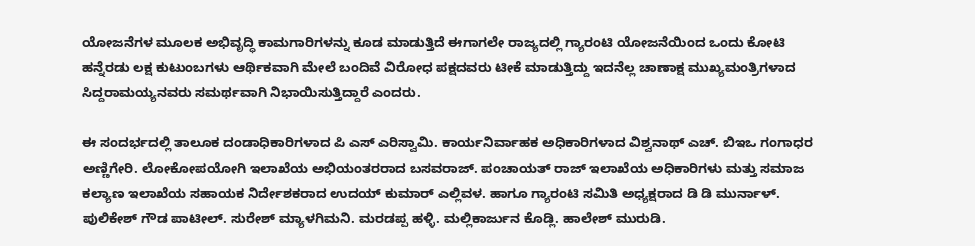ಯೋಜನೆಗಳ ಮೂಲಕ ಅಭಿವೃದ್ಧಿ ಕಾಮಗಾರಿಗಳನ್ನು ಕೂಡ ಮಾಡುತ್ತಿದೆ ಈಗಾಗಲೇ ರಾಜ್ಯದಲ್ಲಿ ಗ್ಯಾರಂಟಿ ಯೋಜನೆಯಿಂದ ಒಂದು ಕೋಟಿ ಹನ್ನೆರಡು ಲಕ್ಷ ಕುಟುಂಬಗಳು ಆರ್ಥಿಕವಾಗಿ ಮೇಲೆ ಬಂದಿವೆ ವಿರೋಧ ಪಕ್ಷದವರು ಟೀಕೆ ಮಾಡುತ್ತಿದ್ದು ಇದನೆಲ್ಲ ಚಾಣಾಕ್ಷ ಮುಖ್ಯಮಂತ್ರಿಗಳಾದ ಸಿದ್ದರಾಮಯ್ಯನವರು ಸಮರ್ಥವಾಗಿ ನಿಭಾಯಿಸುತ್ತಿದ್ದಾರೆ ಎಂದರು.

ಈ ಸಂದರ್ಭದಲ್ಲಿ ತಾಲೂಕ ದಂಡಾಧಿಕಾರಿಗಳಾದ ಪಿ ಎಸ್ ಎರಿಸ್ವಾಮಿ. ಕಾರ್ಯನಿರ್ವಾಹಕ ಅಧಿಕಾರಿಗಳಾದ ವಿಶ್ವನಾಥ್ ಎಚ್. ಬಿಇಒ ಗಂಗಾಧರ ಅಣ್ಣಿಗೇರಿ. ಲೋಕೋಪಯೋಗಿ ಇಲಾಖೆಯ ಅಭಿಯಂತರರಾದ ಬಸವರಾಜ್. ಪಂಚಾಯತ್ ರಾಜ್ ಇಲಾಖೆಯ ಅಧಿಕಾರಿಗಳು ಮತ್ತು ಸಮಾಜ ಕಲ್ಯಾಣ ಇಲಾಖೆಯ ಸಹಾಯಕ ನಿರ್ದೇಶಕರಾದ ಉದಯ್ ಕುಮಾರ್ ಎಲ್ಲಿವಳ. ಹಾಗೂ ಗ್ಯಾರಂಟಿ ಸಮಿತಿ ಅಧ್ಯಕ್ಷರಾದ ಡಿ ಡಿ ಮುರ್ನಾಳ್. ಪುಲಿಕೇಶ್ ಗೌಡ ಪಾಟೀಲ್. ಸುರೇಶ್ ಮ್ಯಾಳಗಿಮನಿ. ಮರಡಪ್ಪ ಹಳ್ಳಿ. ಮಲ್ಲಿಕಾರ್ಜುನ ಕೊಡ್ಲಿ. ಹಾಲೇಶ್ ಮುರುಡಿ.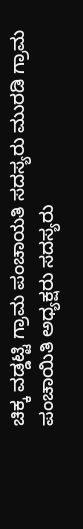ಚಿಕ್ಕ ವಡ್ಡಟ್ಟಿ ಗ್ರಾಮ ಪಂಚಾಯತಿ ಸದಸ್ಯರು ಮುರಡಿ ಗ್ರಾಮ ಪಂಚಾಯಿತಿ ಅಧ್ಯಕ್ಷರು ಸದಸ್ಯರು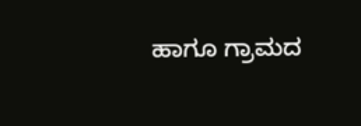ಹಾಗೂ ಗ್ರಾಮದ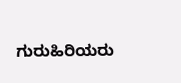ಗುರುಹಿರಿಯರು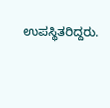ಉಪಸ್ಥಿತರಿದ್ದರು.